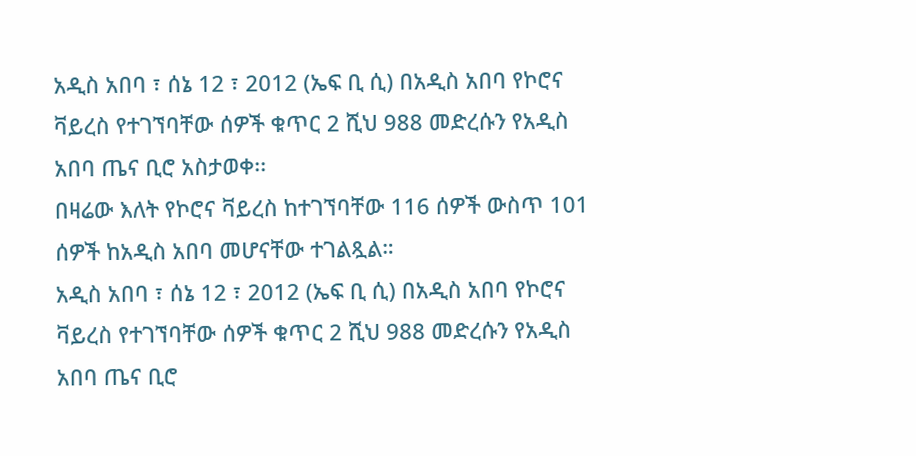አዲስ አበባ ፣ ሰኔ 12 ፣ 2012 (ኤፍ ቢ ሲ) በአዲስ አበባ የኮሮና ቫይረስ የተገኘባቸው ሰዎች ቁጥር 2 ሺህ 988 መድረሱን የአዲስ አበባ ጤና ቢሮ አስታወቀ፡፡
በዛሬው እለት የኮሮና ቫይረስ ከተገኘባቸው 116 ሰዎች ውስጥ 101 ሰዎች ከአዲስ አበባ መሆናቸው ተገልጿል።
አዲስ አበባ ፣ ሰኔ 12 ፣ 2012 (ኤፍ ቢ ሲ) በአዲስ አበባ የኮሮና ቫይረስ የተገኘባቸው ሰዎች ቁጥር 2 ሺህ 988 መድረሱን የአዲስ አበባ ጤና ቢሮ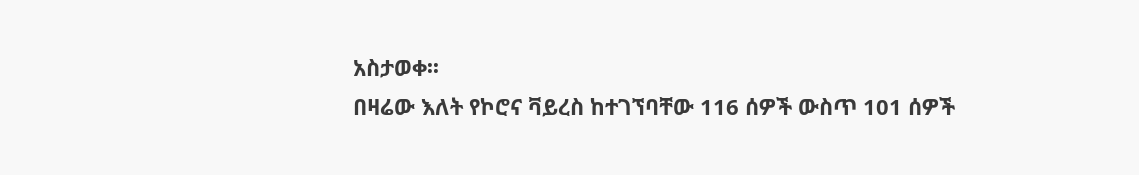አስታወቀ፡፡
በዛሬው እለት የኮሮና ቫይረስ ከተገኘባቸው 116 ሰዎች ውስጥ 101 ሰዎች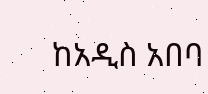ከአዲስ አበባ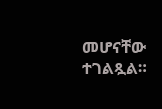መሆናቸው ተገልጿል።